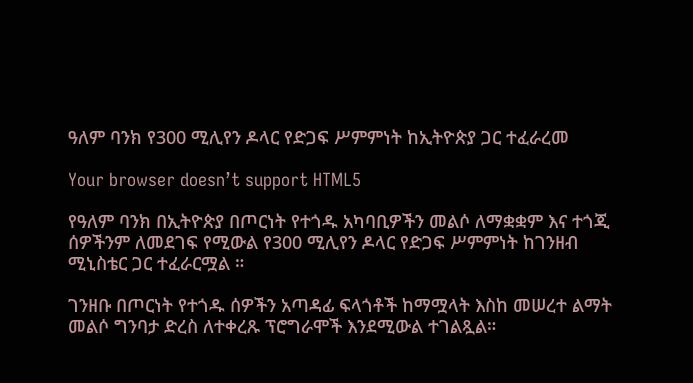ዓለም ባንክ የ300 ሚሊየን ዶላር የድጋፍ ሥምምነት ከኢትዮጵያ ጋር ተፈራረመ

Your browser doesn’t support HTML5

የዓለም ባንክ በኢትዮጵያ በጦርነት የተጎዱ አካባቢዎችን መልሶ ለማቋቋም እና ተጎጂ ሰዎችንም ለመደገፍ የሚውል የ300 ሚሊየን ዶላር የድጋፍ ሥምምነት ከገንዘብ ሚኒስቴር ጋር ተፈራርሟል ።

ገንዘቡ በጦርነት የተጎዱ ሰዎችን አጣዳፊ ፍላጎቶች ከማሟላት እስከ መሠረተ ልማት መልሶ ግንባታ ድረስ ለተቀረጹ ፕሮግራሞች እንደሚውል ተገልጿል።